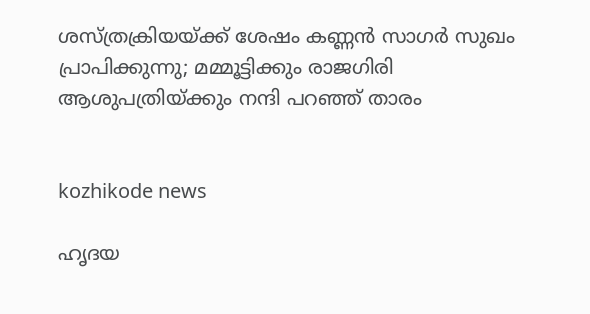ശസ്ത്രക്രിയയ്ക്ക് ശേഷം കണ്ണൻ സാഗർ സുഖം പ്രാപിക്കുന്നു; മമ്മൂട്ടിക്കും രാജഗിരി ആശുപത്രിയ്ക്കും നന്ദി പറഞ്ഞ് താരം


kozhikode news

ഹൃദയ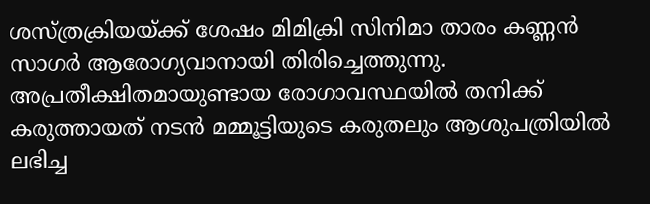ശസ്ത്രക്രിയയ്ക്ക് ശേഷം മിമിക്രി സിനിമാ താരം കണ്ണൻ സാഗർ ആരോഗ്യവാനായി തിരിച്ചെത്തുന്നു. അപ്രതീക്ഷിതമായുണ്ടായ രോഗാവസ്ഥയിൽ തനിക്ക് കരുത്തായത് നടൻ മമ്മൂട്ടിയുടെ കരുതലും ആശുപത്രിയിൽ ലഭിച്ച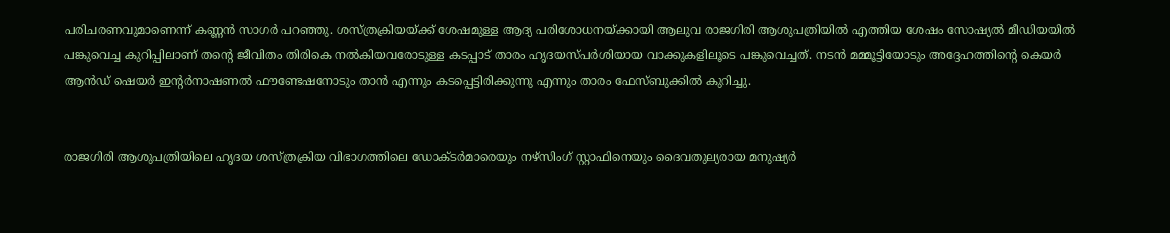പരിചരണവുമാണെന്ന് കണ്ണൻ സാഗർ പറഞ്ഞു. ശസ്ത്രക്രിയയ്ക്ക് ശേഷമുള്ള ആദ്യ പരിശോധനയ്ക്കായി ആലുവ രാജഗിരി ആശുപത്രിയിൽ എത്തിയ ശേഷം സോഷ്യൽ മീഡിയയിൽ പങ്കുവെച്ച കുറിപ്പിലാണ് തന്റെ ജീവിതം തിരികെ നൽകിയവരോടുള്ള കടപ്പാട് താരം ഹൃദയസ്പർശിയായ വാക്കുകളിലൂടെ പങ്കുവെച്ചത്. നടൻ മമ്മൂട്ടിയോടും അദ്ദേഹത്തിന്റെ കെയർ ആൻഡ് ഷെയർ ഇന്റർനാഷണൽ ഫൗണ്ടേഷനോടും താൻ എന്നും കടപ്പെട്ടിരിക്കുന്നു എന്നും താരം ഫേസ്ബുക്കിൽ കുറിച്ചു.


രാജഗിരി ആശുപത്രിയിലെ ഹൃദയ ശസ്ത്രക്രിയ വിഭാഗത്തിലെ ഡോക്ടർമാരെയും നഴ്സിംഗ് സ്റ്റാഫിനെയും ദൈവതുല്യരായ മനുഷ്യർ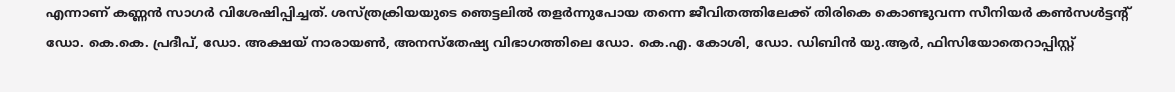എന്നാണ് കണ്ണൻ സാഗർ വിശേഷിപ്പിച്ചത്. ശസ്ത്രക്രിയയുടെ ഞെട്ടലിൽ തളർന്നുപോയ തന്നെ ജീവിതത്തിലേക്ക് തിരികെ കൊണ്ടുവന്ന സീനിയർ കൺസൾട്ടന്റ് ഡോ. കെ.കെ. പ്രദീപ്, ഡോ. അക്ഷയ് നാരായൺ, അനസ്തേഷ്യ വിഭാഗത്തിലെ ഡോ. കെ.എ. കോശി, ഡോ. ഡിബിൻ യു.ആർ, ഫിസിയോതെറാപ്പിസ്റ്റ്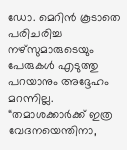ഡോ. മെറിൻ കൂടാതെ പരിചരിച്ച നഴ്സുമാരുടെയും പേരുകൾ എടുത്തു പറയാനും അദ്ദേഹം മറന്നില്ല. “തമാശക്കാർക്ക് ഇത്ര വേദനയെന്തിനാ,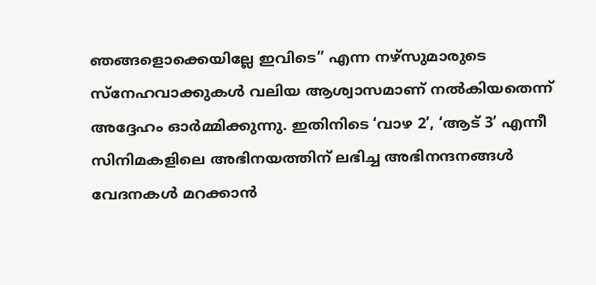ഞങ്ങളൊക്കെയില്ലേ ഇവിടെ” എന്ന നഴ്സുമാരുടെ സ്നേഹവാക്കുകൾ വലിയ ആശ്വാസമാണ് നൽകിയതെന്ന് അദ്ദേഹം ഓർമ്മിക്കുന്നു. ഇതിനിടെ ‘വാഴ 2’, ‘ആട് 3’ എന്നീ സിനിമകളിലെ അഭിനയത്തിന് ലഭിച്ച അഭിനന്ദനങ്ങൾ വേദനകൾ മറക്കാൻ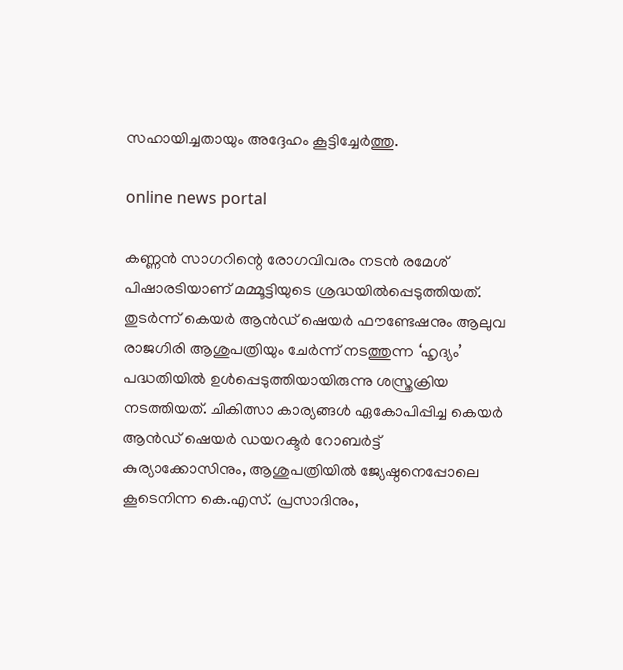സഹായിച്ചതായും അദ്ദേഹം കൂട്ടിച്ചേർത്തു.

online news portal

കണ്ണൻ സാഗറിന്റെ രോഗവിവരം നടൻ രമേശ് പിഷാരടിയാണ് മമ്മൂട്ടിയുടെ ശ്രദ്ധയിൽപ്പെടുത്തിയത്. തുടർന്ന് കെയർ ആൻഡ് ഷെയർ ഫൗണ്ടേഷനും ആലുവ രാജഗിരി ആശുപത്രിയും ചേർന്ന് നടത്തുന്ന ‘ഹൃദ്യം’ പദ്ധതിയിൽ ഉൾപ്പെടുത്തിയായിരുന്നു ശസ്ത്രക്രിയ നടത്തിയത്. ചികിത്സാ കാര്യങ്ങൾ ഏകോപിപ്പിച്ച കെയർ ആൻഡ് ഷെയർ ഡയറക്ടർ റോബർട്ട് കുര്യാക്കോസിനും, ആശുപത്രിയിൽ ജ്യേഷ്ഠനെപ്പോലെ കൂടെനിന്ന കെ.എസ്. പ്രസാദിനും,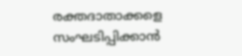രക്തദാതാക്കളെ സംഘടിപ്പിക്കാൻ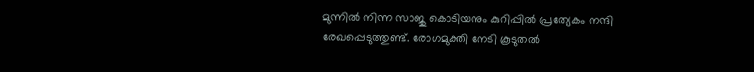മുന്നിൽ നിന്ന സാജു കൊടിയനും കുറിപ്പിൽ പ്രത്യേകം നന്ദി രേഖപ്പെടുത്തുണ്ട്. രോഗമുക്തി നേടി കൂടുതൽ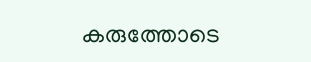കരുത്തോടെ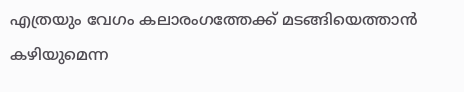എത്രയും വേഗം കലാരംഗത്തേക്ക് മടങ്ങിയെത്താൻ കഴിയുമെന്ന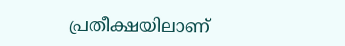പ്രതീക്ഷയിലാണ്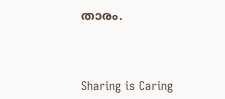താരം.



Sharing is Caring